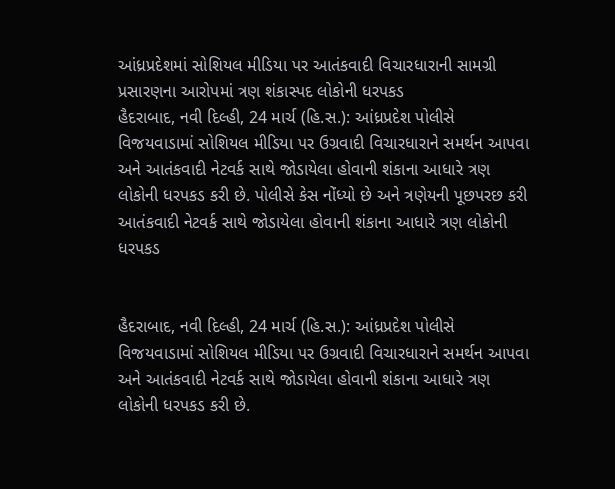આંધ્રપ્રદેશમાં સોશિયલ મીડિયા પર આતંકવાદી વિચારધારાની સામગ્રી પ્રસારણના આરોપમાં ત્રણ શંકાસ્પદ લોકોની ધરપકડ
હૈદરાબાદ, નવી દિલ્હી, 24 માર્ચ (હિ.સ.): આંધ્રપ્રદેશ પોલીસે વિજયવાડામાં સોશિયલ મીડિયા પર ઉગ્રવાદી વિચારધારાને સમર્થન આપવા અને આતંકવાદી નેટવર્ક સાથે જોડાયેલા હોવાની શંકાના આધારે ત્રણ લોકોની ધરપકડ કરી છે. પોલીસે કેસ નોંધ્યો છે અને ત્રણેયની પૂછપરછ કરી
આતંકવાદી નેટવર્ક સાથે જોડાયેલા હોવાની શંકાના આધારે ત્રણ લોકોની ધરપકડ


હૈદરાબાદ, નવી દિલ્હી, 24 માર્ચ (હિ.સ.): આંધ્રપ્રદેશ પોલીસે વિજયવાડામાં સોશિયલ મીડિયા પર ઉગ્રવાદી વિચારધારાને સમર્થન આપવા અને આતંકવાદી નેટવર્ક સાથે જોડાયેલા હોવાની શંકાના આધારે ત્રણ લોકોની ધરપકડ કરી છે.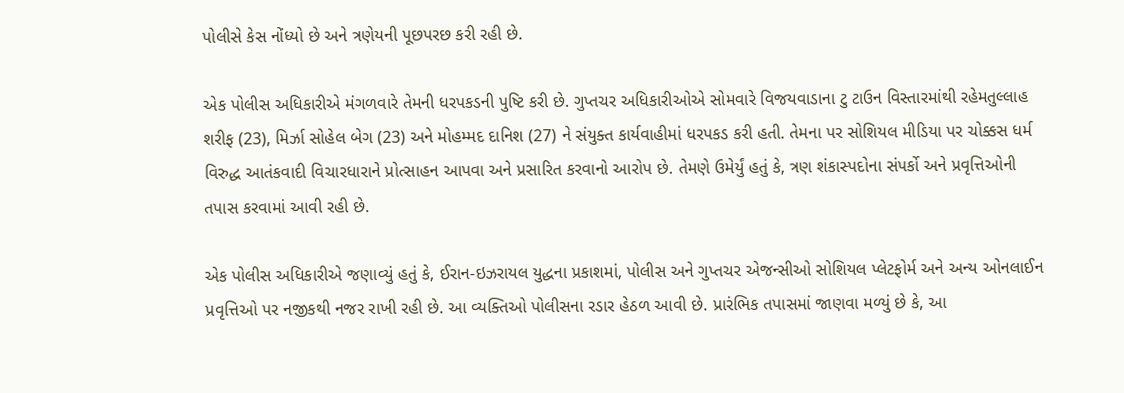પોલીસે કેસ નોંધ્યો છે અને ત્રણેયની પૂછપરછ કરી રહી છે.

એક પોલીસ અધિકારીએ મંગળવારે તેમની ધરપકડની પુષ્ટિ કરી છે. ગુપ્તચર અધિકારીઓએ સોમવારે વિજયવાડાના ટુ ટાઉન વિસ્તારમાંથી રહેમતુલ્લાહ શરીફ (23), મિર્ઝા સોહેલ બેગ (23) અને મોહમ્મદ દાનિશ (27) ને સંયુક્ત કાર્યવાહીમાં ધરપકડ કરી હતી. તેમના પર સોશિયલ મીડિયા પર ચોક્કસ ધર્મ વિરુદ્ધ આતંકવાદી વિચારધારાને પ્રોત્સાહન આપવા અને પ્રસારિત કરવાનો આરોપ છે. તેમણે ઉમેર્યું હતું કે, ત્રણ શંકાસ્પદોના સંપર્કો અને પ્રવૃત્તિઓની તપાસ કરવામાં આવી રહી છે.

એક પોલીસ અધિકારીએ જણાવ્યું હતું કે, ઈરાન-ઇઝરાયલ યુદ્ધના પ્રકાશમાં, પોલીસ અને ગુપ્તચર એજન્સીઓ સોશિયલ પ્લેટફોર્મ અને અન્ય ઓનલાઈન પ્રવૃત્તિઓ પર નજીકથી નજર રાખી રહી છે. આ વ્યક્તિઓ પોલીસના રડાર હેઠળ આવી છે. પ્રારંભિક તપાસમાં જાણવા મળ્યું છે કે, આ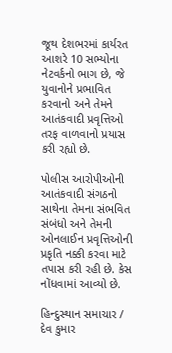જૂથ દેશભરમાં કાર્યરત આશરે 10 સભ્યોના નેટવર્કનો ભાગ છે, જે યુવાનોને પ્રભાવિત કરવાનો અને તેમને આતંકવાદી પ્રવૃત્તિઓ તરફ વાળવાનો પ્રયાસ કરી રહ્યો છે.

પોલીસ આરોપીઓની આતંકવાદી સંગઠનો સાથેના તેમના સંભવિત સંબંધો અને તેમની ઓનલાઈન પ્રવૃત્તિઓની પ્રકૃતિ નક્કી કરવા માટે તપાસ કરી રહી છે. કેસ નોંધવામાં આવ્યો છે.

હિન્દુસ્થાન સમાચાર / દેવ કુમાર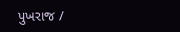પુખરાજ /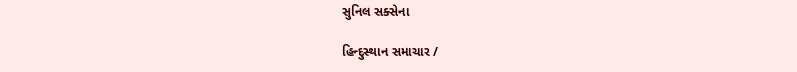સુનિલ સક્સેના

હિન્દુસ્થાન સમાચાર /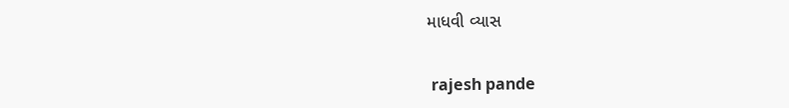માધવી વ્યાસ


 rajesh pande